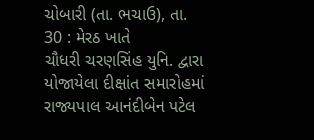ચોબારી (તા. ભચાઉ), તા. 30 : મેરઠ ખાતે
ચૌધરી ચરણસિંહ યુનિ. દ્વારા યોજાયેલા દીક્ષાંત સમારોહમાં રાજ્યપાલ આનંદીબેન પટેલ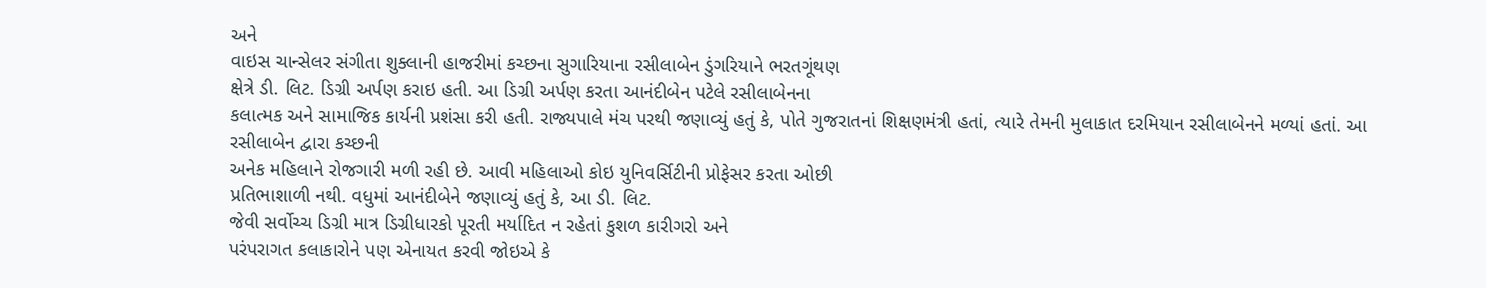અને
વાઇસ ચાન્સેલર સંગીતા શુક્લાની હાજરીમાં કચ્છના સુગારિયાના રસીલાબેન ડુંગરિયાને ભરતગૂંથણ
ક્ષેત્રે ડી. લિટ. ડિગ્રી અર્પણ કરાઇ હતી. આ ડિગ્રી અર્પણ કરતા આનંદીબેન પટેલે રસીલાબેનના
કલાત્મક અને સામાજિક કાર્યની પ્રશંસા કરી હતી. રાજ્યપાલે મંચ પરથી જણાવ્યું હતું કે, પોતે ગુજરાતનાં શિક્ષણમંત્રી હતાં, ત્યારે તેમની મુલાકાત દરમિયાન રસીલાબેનને મળ્યાં હતાં. આ રસીલાબેન દ્વારા કચ્છની
અનેક મહિલાને રોજગારી મળી રહી છે. આવી મહિલાઓ કોઇ યુનિવર્સિટીની પ્રોફેસર કરતા ઓછી
પ્રતિભાશાળી નથી. વધુમાં આનંદીબેને જણાવ્યું હતું કે, આ ડી. લિટ.
જેવી સર્વોચ્ચ ડિગ્રી માત્ર ડિગ્રીધારકો પૂરતી મર્યાદિત ન રહેતાં કુશળ કારીગરો અને
પરંપરાગત કલાકારોને પણ એનાયત કરવી જોઇએ કે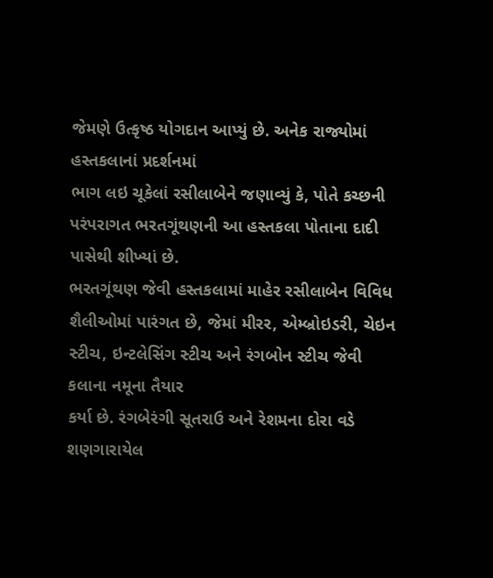જેમણે ઉત્કૃષ્ઠ યોગદાન આપ્યું છે. અનેક રાજ્યોમાં હસ્તકલાનાં પ્રદર્શનમાં
ભાગ લઇ ચૂકેલાં રસીલાબેને જણાવ્યું કે, પોતે કચ્છની પરંપરાગત ભરતગૂંથણની આ હસ્તકલા પોતાના દાદી પાસેથી શીખ્યાં છે.
ભરતગૂંથણ જેવી હસ્તકલામાં માહેર રસીલાબેન વિવિધ શૈલીઓમાં પારંગત છે, જેમાં મીરર, એમ્બ્રોઇડરી, ચેઇન
સ્ટીચ, ઇન્ટલેસિંગ સ્ટીચ અને રંગબોન સ્ટીચ જેવી કલાના નમૂના તૈયાર
કર્યા છે. રંગબેરંગી સૂતરાઉ અને રેશમના દોરા વડે શણગારાયેલ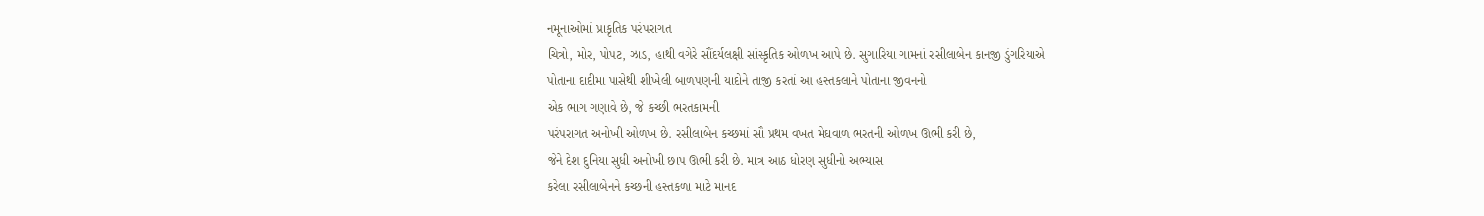નમૂનાઓમાં પ્રાકૃતિક પરંપરાગત
ચિત્રો, મોર, પોપટ, ઝાડ, હાથી વગેરે સૌંદર્યલક્ષી સાંસ્કૃતિક ઓળખ આપે છે. સુગારિયા ગામનાં રસીલાબેન કાનજી ડુંગરિયાએ
પોતાના દાદીમા પાસેથી શીખેલી બાળપણની યાદોને તાજી કરતાં આ હસ્તકલાને પોતાના જીવનનો
એક ભાગ ગણાવે છે, જે કચ્છી ભરતકામની
પરંપરાગત અનોખી ઓળખ છે. રસીલાબેન કચ્છમાં સૌ પ્રથમ વખત મેઘવાળ ભરતની ઓળખ ઊભી કરી છે,
જેને દેશ દુનિયા સુધી અનોખી છાપ ઊભી કરી છે. માત્ર આઠ ધોરણ સુધીનો અભ્યાસ
કરેલા રસીલાબેનને કચ્છની હસ્તકળા માટે માનદ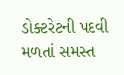ડોક્ટરેટની પદવી મળતાં સમસ્ત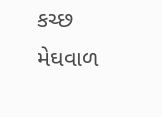કચ્છ મેઘવાળ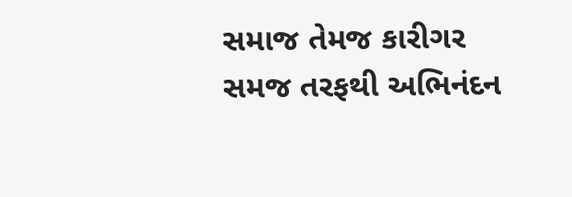સમાજ તેમજ કારીગર સમજ તરફથી અભિનંદન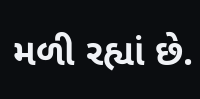મળી રહ્યાં છે.